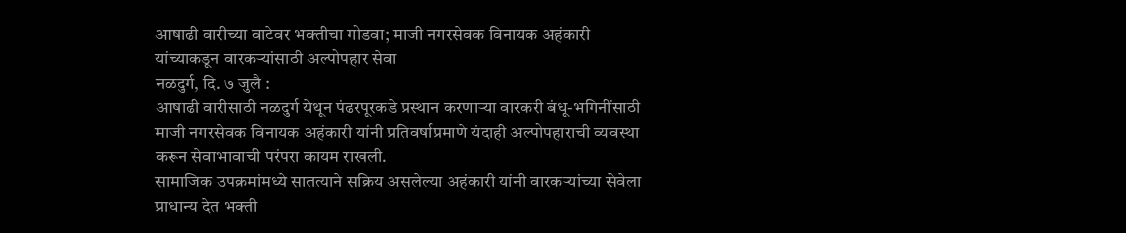आषाढी वारीच्या वाटेवर भक्तीचा गोडवा; माजी नगरसेवक विनायक अहंकारी यांच्याकडून वारकऱ्यांसाठी अल्पोपहार सेवा
नळदुर्ग, दि. ७ जुलै :
आषाढी वारीसाठी नळदुर्ग येथून पंढरपूरकडे प्रस्थान करणाऱ्या वारकरी बंधू-भगिनींसाठी माजी नगरसेवक विनायक अहंकारी यांनी प्रतिवर्षाप्रमाणे यंदाही अल्पोपहाराची व्यवस्था करून सेवाभावाची परंपरा कायम राखली.
सामाजिक उपक्रमांमध्ये सातत्याने सक्रिय असलेल्या अहंकारी यांनी वारकऱ्यांच्या सेवेला प्राधान्य देत भक्ती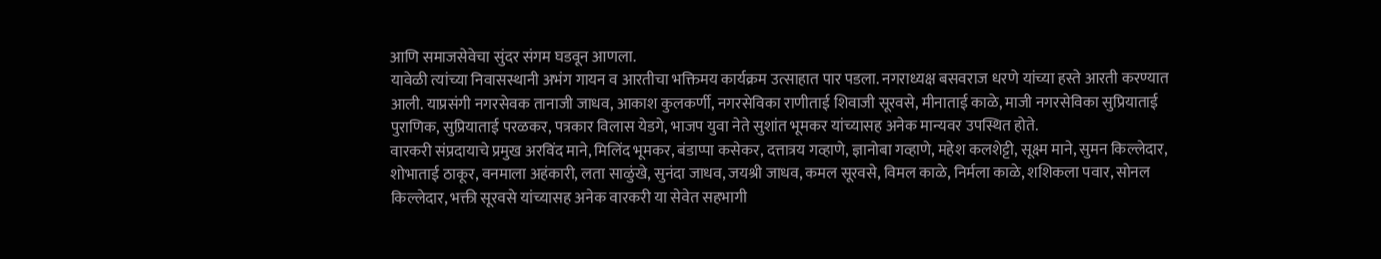आणि समाजसेवेचा सुंदर संगम घडवून आणला.
यावेळी त्यांच्या निवासस्थानी अभंग गायन व आरतीचा भक्तिमय कार्यक्रम उत्साहात पार पडला. नगराध्यक्ष बसवराज धरणे यांच्या हस्ते आरती करण्यात आली. याप्रसंगी नगरसेवक तानाजी जाधव, आकाश कुलकर्णी, नगरसेविका राणीताई शिवाजी सूरवसे, मीनाताई काळे, माजी नगरसेविका सुप्रियाताई पुराणिक, सुप्रियाताई परळकर, पत्रकार विलास येडगे, भाजप युवा नेते सुशांत भूमकर यांच्यासह अनेक मान्यवर उपस्थित होते.
वारकरी संप्रदायाचे प्रमुख अरविंद माने, मिलिंद भूमकर, बंडाप्पा कसेकर, दत्तात्रय गव्हाणे, ज्ञानोबा गव्हाणे, महेश कलशेट्टी, सूक्ष्म माने, सुमन किल्लेदार, शोभाताई ठाकूर, वनमाला अहंकारी, लता साळुंखे, सुनंदा जाधव, जयश्री जाधव, कमल सूरवसे, विमल काळे, निर्मला काळे, शशिकला पवार, सोनल किल्लेदार, भक्ती सूरवसे यांच्यासह अनेक वारकरी या सेवेत सहभागी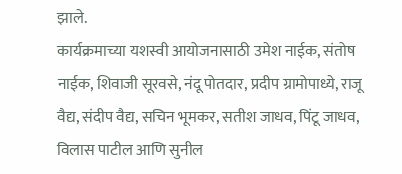झाले.
कार्यक्रमाच्या यशस्वी आयोजनासाठी उमेश नाईक, संतोष नाईक, शिवाजी सूरवसे, नंदू पोतदार, प्रदीप ग्रामोपाध्ये, राजू वैद्य, संदीप वैद्य, सचिन भूमकर, सतीश जाधव, पिंटू जाधव, विलास पाटील आणि सुनील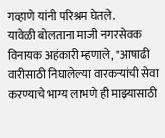गव्हाणे यांनी परिश्रम घेतले.
यावेळी बोलताना माजी नगरसेवक विनायक अहंकारी म्हणाले, "आषाढी वारीसाठी निघालेल्या वारकऱ्यांची सेवा करण्याचे भाग्य लाभणे ही माझ्यासाठी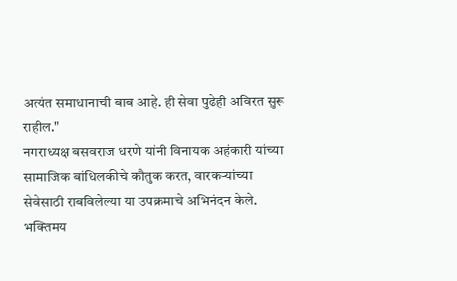अत्यंत समाधानाची बाब आहे. ही सेवा पुढेही अविरत सुरू राहील."
नगराध्यक्ष बसवराज धरणे यांनी विनायक अहंकारी यांच्या सामाजिक बांधिलकीचे कौतुक करत, वारकऱ्यांच्या सेवेसाठी राबविलेल्या या उपक्रमाचे अभिनंदन केले. भक्तिमय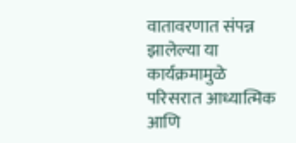वातावरणात संपन्न झालेल्या या कार्यक्रमामुळे परिसरात आध्यात्मिक आणि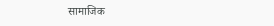सामाजिक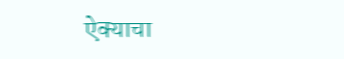ऐक्याचा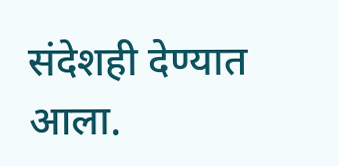संदेशही देण्यात आला.